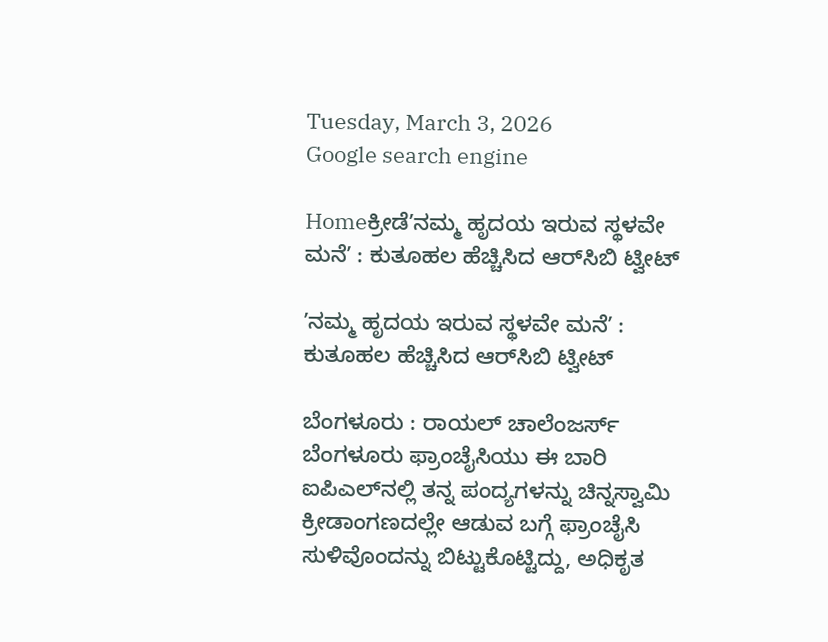Tuesday, March 3, 2026
Google search engine

Homeಕ್ರೀಡೆʼನಮ್ಮ ಹೃದಯ ಇರುವ ಸ್ಥಳವೇ ಮನೆʼ : ಕುತೂಹಲ ಹೆಚ್ಚಿಸಿದ ಆರ್‌ಸಿಬಿ ಟ್ವೀಟ್‌

ʼನಮ್ಮ ಹೃದಯ ಇರುವ ಸ್ಥಳವೇ ಮನೆʼ : ಕುತೂಹಲ ಹೆಚ್ಚಿಸಿದ ಆರ್‌ಸಿಬಿ ಟ್ವೀಟ್‌

ಬೆಂಗಳೂರು : ರಾಯಲ್ ಚಾಲೆಂಜರ್ಸ್‌ ಬೆಂಗಳೂರು ಫ್ರಾಂಚೈಸಿಯು ಈ ಬಾರಿ ಐಪಿಎಲ್‌ನಲ್ಲಿ ತನ್ನ ಪಂದ್ಯಗಳನ್ನು ಚಿನ್ನಸ್ವಾಮಿ ಕ್ರೀಡಾಂಗಣದಲ್ಲೇ ಆಡುವ ಬಗ್ಗೆ ಫ್ರಾಂಚೈಸಿ ಸುಳಿವೊಂದನ್ನು ಬಿಟ್ಟುಕೊಟ್ಟಿದ್ದು, ಅಧಿಕೃತ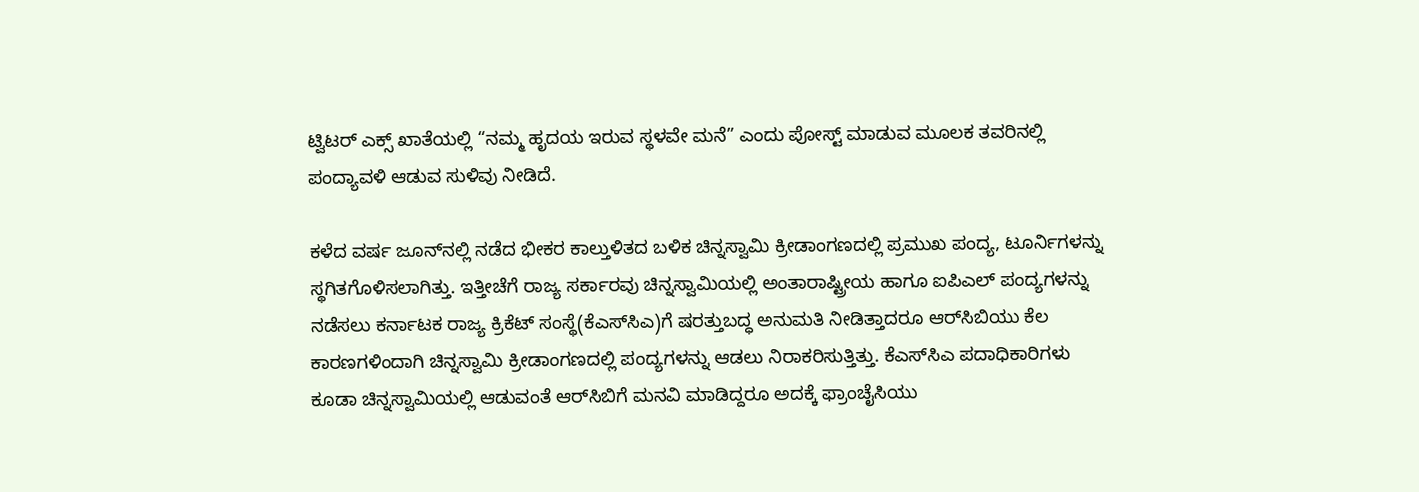ಟ್ವಿಟರ್‌ ಎಕ್ಸ್‌ ಖಾತೆಯಲ್ಲಿ “ನಮ್ಮ ಹೃದಯ ಇರುವ ಸ್ಥಳವೇ ಮನೆ” ಎಂದು ಪೋಸ್ಟ್‌ ಮಾಡುವ ಮೂಲಕ ತವರಿನಲ್ಲಿ ಪಂದ್ಯಾವಳಿ ಆಡುವ ಸುಳಿವು ನೀಡಿದೆ.

ಕಳೆದ ವರ್ಷ ಜೂನ್‌ನಲ್ಲಿ ನಡೆದ ಭೀಕರ ಕಾಲ್ತುಳಿತದ ಬಳಿಕ ಚಿನ್ನಸ್ವಾಮಿ ಕ್ರೀಡಾಂಗಣದಲ್ಲಿ ಪ್ರಮುಖ ಪಂದ್ಯ, ಟೂರ್ನಿಗಳನ್ನು ಸ್ಥಗಿತಗೊಳಿಸಲಾಗಿತ್ತು. ಇತ್ತೀಚೆಗೆ ರಾಜ್ಯ ಸರ್ಕಾರವು ಚಿನ್ನಸ್ವಾಮಿಯಲ್ಲಿ ಅಂತಾರಾಷ್ಟ್ರೀಯ ಹಾಗೂ ಐಪಿಎಲ್‌ ಪಂದ್ಯಗಳನ್ನು ನಡೆಸಲು ಕರ್ನಾಟಕ ರಾಜ್ಯ ಕ್ರಿಕೆಟ್‌ ಸಂಸ್ಥೆ(ಕೆಎಸ್‌ಸಿಎ)ಗೆ ಷರತ್ತುಬದ್ಧ ಅನುಮತಿ ನೀಡಿತ್ತಾದರೂ ಆರ್‌ಸಿಬಿಯು ಕೆಲ ಕಾರಣಗಳಿಂದಾಗಿ ಚಿನ್ನಸ್ವಾಮಿ ಕ್ರೀಡಾಂಗಣದಲ್ಲಿ ಪಂದ್ಯಗಳನ್ನು ಆಡಲು ನಿರಾಕರಿಸುತ್ತಿತ್ತು. ಕೆಎಸ್‌ಸಿಎ ಪದಾಧಿಕಾರಿಗಳು ಕೂಡಾ ಚಿನ್ನಸ್ವಾಮಿಯಲ್ಲಿ ಆಡುವಂತೆ ಆರ್‌ಸಿಬಿಗೆ ಮನವಿ ಮಾಡಿದ್ದರೂ ಅದಕ್ಕೆ ಫ್ರಾಂಚೈಸಿಯು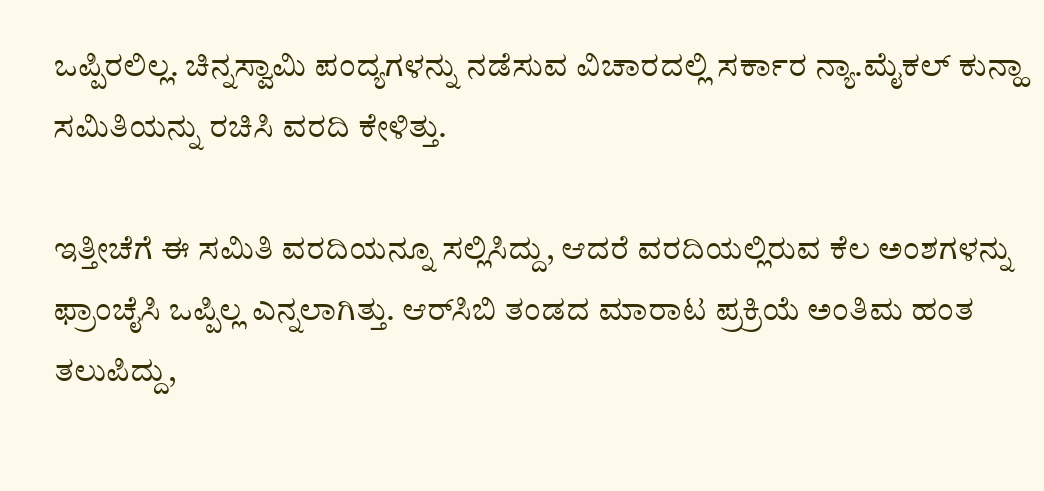ಒಪ್ಪಿರಲಿಲ್ಲ. ಚಿನ್ನಸ್ವಾಮಿ ಪಂದ್ಯಗಳನ್ನು ನಡೆಸುವ ವಿಚಾರದಲ್ಲಿ ಸರ್ಕಾರ ನ್ಯಾ.ಮೈಕಲ್‌ ಕುನ್ಹಾ ಸಮಿತಿಯನ್ನು ರಚಿಸಿ ವರದಿ ಕೇಳಿತ್ತು.

ಇತ್ತೀಚೆಗೆ ಈ ಸಮಿತಿ ವರದಿಯನ್ನೂ ಸಲ್ಲಿಸಿದ್ದು, ಆದರೆ ವರದಿಯಲ್ಲಿರುವ ಕೆಲ ಅಂಶಗಳನ್ನು ಫ್ರಾಂಚೈಸಿ ಒಪ್ಪಿಲ್ಲ ಎನ್ನಲಾಗಿತ್ತು. ಆರ್‌ಸಿಬಿ ತಂಡದ ಮಾರಾಟ ಪ್ರಕ್ರಿಯೆ ಅಂತಿಮ ಹಂತ ತಲುಪಿದ್ದು,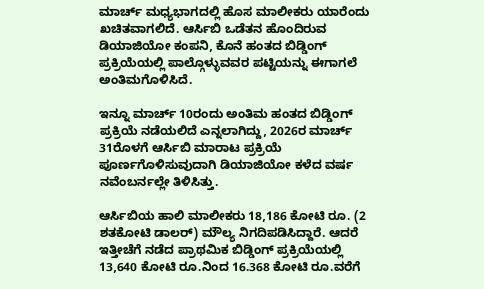ಮಾರ್ಚ್ ಮಧ್ಯಭಾಗದಲ್ಲಿ ಹೊಸ ಮಾಲೀಕರು ಯಾರೆಂದು ಖಚಿತವಾಗಲಿದೆ. ಆರ್ಸಿಬಿ ಒಡೆತನ ಹೊಂದಿರುವ ಡಿಯಾಜಿಯೋ ಕಂಪನಿ, ಕೊನೆ ಹಂತದ ಬಿಡ್ಡಿಂಗ್ ಪ್ರಕ್ರಿಯೆಯಲ್ಲಿ ಪಾಲ್ಗೊಳ್ಳುವವರ ಪಟ್ಟಿಯನ್ನು ಈಗಾಗಲೆ ಅಂತಿಮಗೊಳಿಸಿದೆ.

ಇನ್ನೂ ಮಾರ್ಚ್ 10ರಂದು ಅಂತಿಮ ಹಂತದ ಬಿಡ್ಡಿಂಗ್ ಪ್ರಕ್ರಿಯೆ ನಡೆಯಲಿದೆ ಎನ್ನಲಾಗಿದ್ದು, 2026ರ ಮಾರ್ಚ್ 31ರೊಳಗೆ ಆರ್ಸಿಬಿ ಮಾರಾಟ ಪ್ರಕ್ರಿಯೆ ಪೂರ್ಣಗೊಳಿಸುವುದಾಗಿ ಡಿಯಾಜಿಯೋ ಕಳೆದ ವರ್ಷ ನವೆಂಬರ್ನಲ್ಲೇ ತಿಳಿಸಿತ್ತು.

ಆರ್ಸಿಬಿಯ ಹಾಲಿ ಮಾಲೀಕರು 18,186 ಕೋಟಿ ರೂ. (2 ಶತಕೋಟಿ ಡಾಲರ್) ಮೌಲ್ಯ ನಿಗದಿಪಡಿಸಿದ್ದಾರೆ. ಆದರೆ ಇತ್ತೀಚೆಗೆ ನಡೆದ ಪ್ರಾಥಮಿಕ ಬಿಡ್ಡಿಂಗ್ ಪ್ರಕ್ರಿಯೆಯಲ್ಲಿ 13,640 ಕೋಟಿ ರೂ.ನಿಂದ 16.368 ಕೋಟಿ ರೂ.ವರೆಗೆ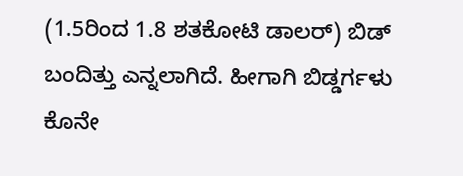(1.5ರಿಂದ 1.8 ಶತಕೋಟಿ ಡಾಲರ್) ಬಿಡ್ ಬಂದಿತ್ತು ಎನ್ನಲಾಗಿದೆ. ಹೀಗಾಗಿ ಬಿಡ್ಡರ್ಗಳು ಕೊನೇ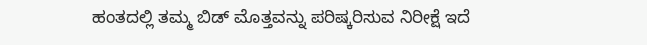ಹಂತದಲ್ಲಿ ತಮ್ಮ ಬಿಡ್ ಮೊತ್ತವನ್ನು ಪರಿಷ್ಕರಿಸುವ ನಿರೀಕ್ಷೆ ಇದೆ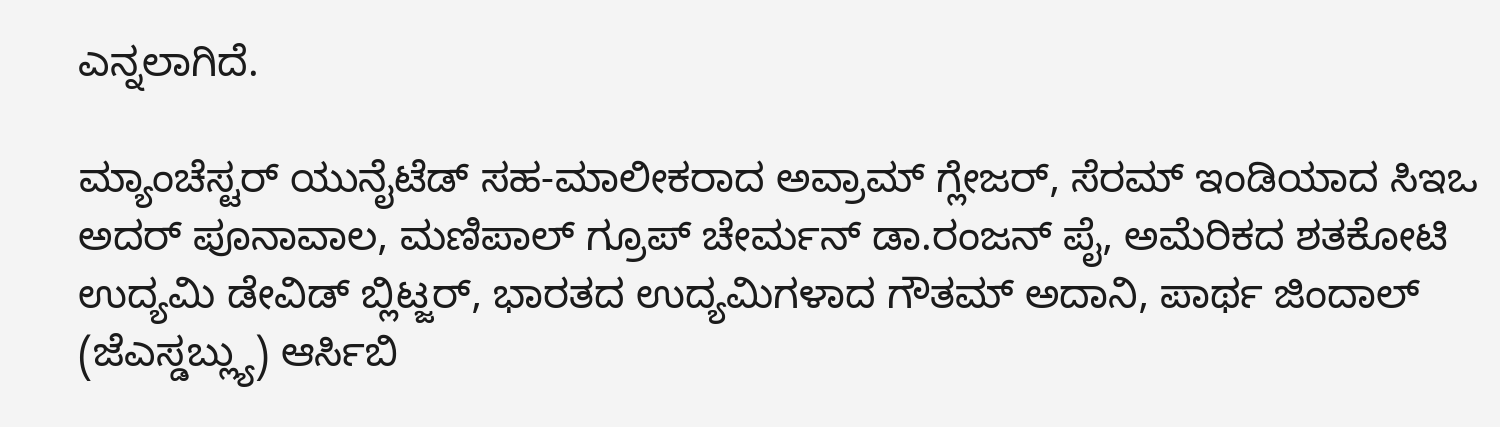ಎನ್ನಲಾಗಿದೆ.

ಮ್ಯಾಂಚೆಸ್ಟರ್ ಯುನೈಟೆಡ್ ಸಹ-ಮಾಲೀಕರಾದ ಅವ್ರಾಮ್ ಗ್ಲೇಜರ್, ಸೆರಮ್ ಇಂಡಿಯಾದ ಸಿಇಒ ಅದರ್ ಪೂನಾವಾಲ, ಮಣಿಪಾಲ್ ಗ್ರೂಪ್ ಚೇರ್ಮನ್ ಡಾ.ರಂಜನ್ ಪೈ, ಅಮೆರಿಕದ ಶತಕೋಟಿ ಉದ್ಯಮಿ ಡೇವಿಡ್ ಬ್ಲಿಟ್ಜರ್, ಭಾರತದ ಉದ್ಯಮಿಗಳಾದ ಗೌತಮ್ ಅದಾನಿ, ಪಾರ್ಥ ಜಿಂದಾಲ್ (ಜೆಎಸ್ಡಬ್ಲ್ಯು) ಆರ್ಸಿಬಿ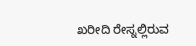ಖರೀದಿ ರೇಸ್ನಲ್ಲಿರುವ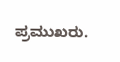ಪ್ರಮುಖರು.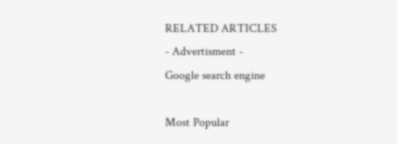RELATED ARTICLES
- Advertisment -
Google search engine

Most Popular